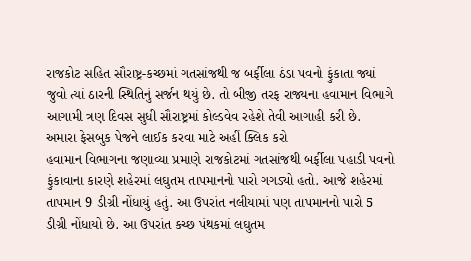રાજકોટ સહિત સૌરાષ્ટ્ર-કચ્છમાં ગતસાંજથી જ બર્ફીલા ઠંડા પવનો ફુંકાતા જ્યાં જુવો ત્યાં ઠારની સ્થિતિનું સર્જન થયું છે. તો બીજી તરફ રાજ્યના હવામાન વિભાગે આગામી ત્રણ દિવસ સુધી સૌરાષ્ટ્રમાં કોલ્ડવેવ રહેશે તેવી આગાહી કરી છે.
અમારા ફેસબુક પેજને લાઈક કરવા માટે અહીં ક્લિક કરો
હવામાન વિભાગના જણાવ્યા પ્રમાણે રાજકોટમાં ગતસાંજથી બર્ફીલા પહાડી પવનો ફુંકાવાના કારણે શહેરમાં લઘુતમ તાપમાનનો પારો ગગડ્યો હતો. આજે શહેરમાં તાપમાન 9 ડીગ્રી નોંધાયું હતું. આ ઉપરાંત નલીયામાં પણ તાપમાનનો પારો 5 ડીગ્રી નોંધાયો છે. આ ઉપરાંત કચ્છ પંથકમાં લઘુતમ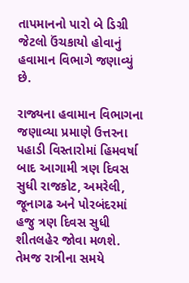તાપમાનનો પારો બે ડિગ્રી જેટલો ઉંચકાયો હોવાનું હવામાન વિભાગે જણાવ્યું છે.

રાજ્યના હવામાન વિભાગના જણાવ્યા પ્રમાણે ઉત્તરના પહાડી વિસ્તારોમાં હિમવર્ષા બાદ આગામી ત્રણ દિવસ સુધી રાજકોટ, અમરેલી, જૂનાગઢ અને પોરબંદરમાં હજુ ત્રણ દિવસ સુધી શીતલહેર જોવા મળશે. તેમજ રાત્રીના સમયે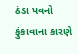ઠંડા પવનો ફુંકાવાના કારણે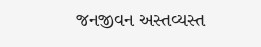જનજીવન અસ્તવ્યસ્ત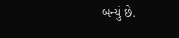બન્યું છે.